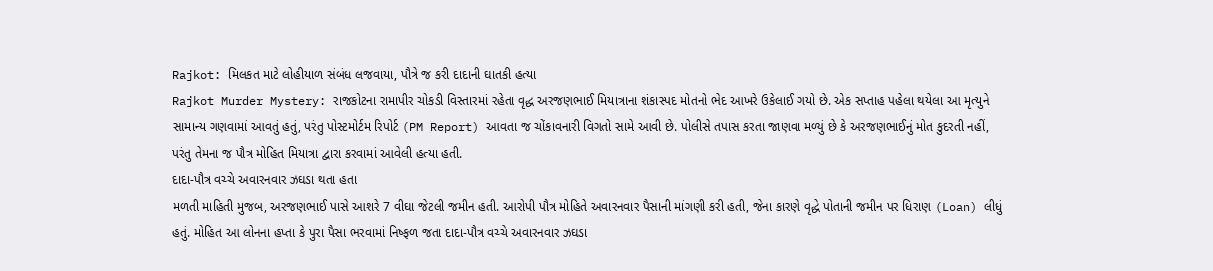Rajkot: મિલકત માટે લોહીયાળ સંબંધ લજવાયા, પૌત્રે જ કરી દાદાની ઘાતકી હત્યા
Rajkot Murder Mystery: રાજકોટના રામાપીર ચોકડી વિસ્તારમાં રહેતા વૃદ્ધ અરજણભાઈ મિયાત્રાના શંકાસ્પદ મોતનો ભેદ આખરે ઉકેલાઈ ગયો છે. એક સપ્તાહ પહેલા થયેલા આ મૃત્યુને સામાન્ય ગણવામાં આવતું હતું, પરંતુ પોસ્ટમોર્ટમ રિપોર્ટ (PM Report) આવતા જ ચોંકાવનારી વિગતો સામે આવી છે. પોલીસે તપાસ કરતા જાણવા મળ્યું છે કે અરજણભાઈનું મોત કુદરતી નહીં, પરંતુ તેમના જ પૌત્ર મોહિત મિયાત્રા દ્વારા કરવામાં આવેલી હત્યા હતી.
દાદા-પૌત્ર વચ્ચે અવારનવાર ઝઘડા થતા હતા
મળતી માહિતી મુજબ, અરજણભાઈ પાસે આશરે 7 વીઘા જેટલી જમીન હતી. આરોપી પૌત્ર મોહિતે અવારનવાર પૈસાની માંગણી કરી હતી, જેના કારણે વૃદ્ધે પોતાની જમીન પર ધિરાણ (Loan) લીધું હતું. મોહિત આ લોનના હપ્તા કે પુરા પૈસા ભરવામાં નિષ્ફળ જતા દાદા-પૌત્ર વચ્ચે અવારનવાર ઝઘડા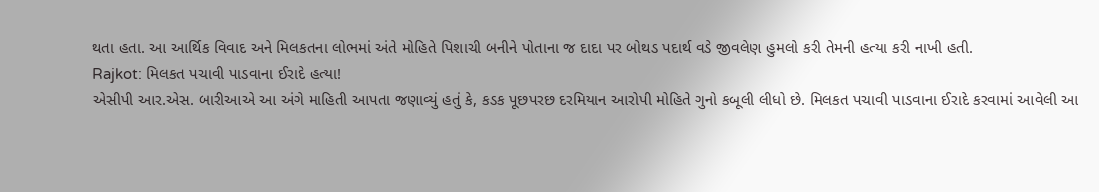થતા હતા. આ આર્થિક વિવાદ અને મિલકતના લોભમાં અંતે મોહિતે પિશાચી બનીને પોતાના જ દાદા પર બોથડ પદાર્થ વડે જીવલેણ હુમલો કરી તેમની હત્યા કરી નાખી હતી.
Rajkot: મિલકત પચાવી પાડવાના ઈરાદે હત્યા!
એસીપી આર.એસ. બારીઆએ આ અંગે માહિતી આપતા જણાવ્યું હતું કે, કડક પૂછપરછ દરમિયાન આરોપી મોહિતે ગુનો કબૂલી લીધો છે. મિલકત પચાવી પાડવાના ઈરાદે કરવામાં આવેલી આ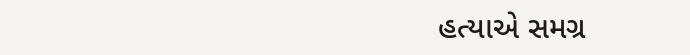હત્યાએ સમગ્ર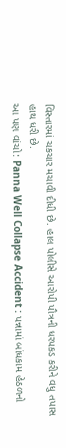વિસ્તારમાં ચકચાર મચાવી દીધી છે. હાલ પોલીસે આરોપી પૌત્રની ધરપકડ કરીને વધુ તપાસ હાથ ધરી છે.
આ પણ વાંચો: Panna Well Collapse Accident : પન્નામાં બાંધકામ હેઠળનો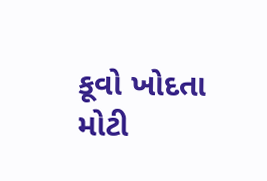કૂવો ખોદતા મોટી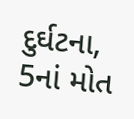દુર્ઘટના, 5નાં મોત